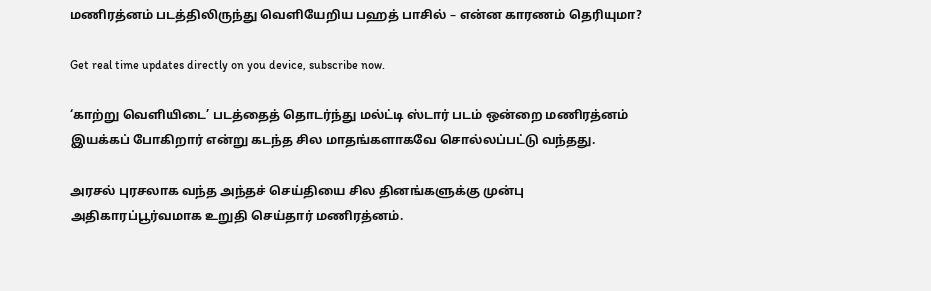மணிரத்னம் படத்திலிருந்து வெளியேறிய பஹத் பாசில் – என்ன காரணம் தெரியுமா?

Get real time updates directly on you device, subscribe now.

‘காற்று வெளியிடை’ படத்தைத் தொடர்ந்து மல்ட்டி ஸ்டார் படம் ஒன்றை மணிரத்னம் இயக்கப் போகிறார் என்று கடந்த சில மாதங்களாகவே சொல்லப்பட்டு வந்தது.

அரசல் புரசலாக வந்த அந்தச் செய்தியை சில தினங்களுக்கு முன்பு அதிகாரப்பூர்வமாக உறுதி செய்தார் மணிரத்னம்.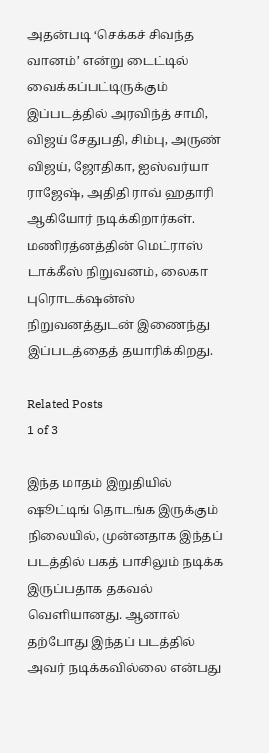அதன்படி ‘செக்கச் சிவந்த வானம்’ என்று டைட்டில் வைக்கப்பட்டிருக்கும் இப்படத்தில் அரவிந்த் சாமி, விஜய் சேதுபதி, சிம்பு, அருண் விஜய், ஜோதிகா, ஐஸ்வர்யா ராஜேஷ், அதிதி ராவ் ஹதாரி ஆகியோர் நடிக்கிறார்கள். மணிரத்னத்தின் மெட்ராஸ் டாக்கீஸ் நிறுவனம், லைகா புரொடக்‌ஷன்ஸ் நிறுவனத்துடன் இணைந்து இப்படத்தைத் தயாரிக்கிறது.

Related Posts
1 of 3

இந்த மாதம் இறுதியில் ஷூட்டிங் தொடங்க இருக்கும் நிலையில், முன்னதாக இந்தப் படத்தில் பகத் பாசிலும் நடிக்க இருப்பதாக தகவல் வெளியானது. ஆனால் தற்போது இந்தப் படத்தில் அவர் நடிக்கவில்லை என்பது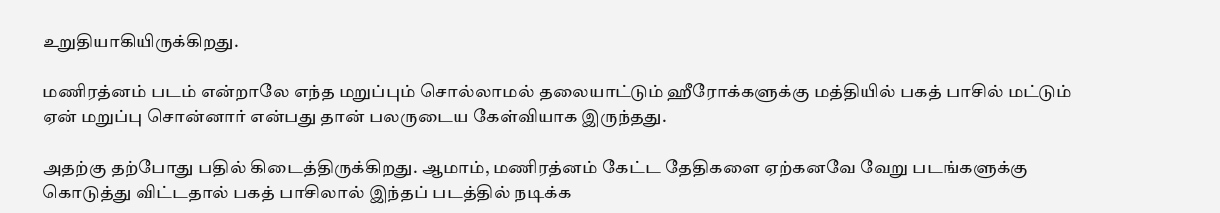உறுதியாகியிருக்கிறது.

மணிரத்னம் படம் என்றாலே எந்த மறுப்பும் சொல்லாமல் தலையாட்டும் ஹீரோக்களுக்கு மத்தியில் பகத் பாசில் மட்டும் ஏன் மறுப்பு சொன்னார் என்பது தான் பலருடைய கேள்வியாக இருந்தது.

அதற்கு தற்போது பதில் கிடைத்திருக்கிறது. ஆமாம், மணிரத்னம் கேட்ட தேதிகளை ஏற்கனவே வேறு படங்களுக்கு கொடுத்து விட்டதால் பகத் பாசிலால் இந்தப் படத்தில் நடிக்க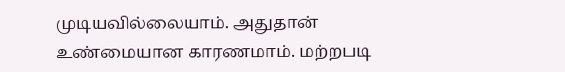முடியவில்லையாம். அதுதான் உண்மையான காரணமாம். மற்றபடி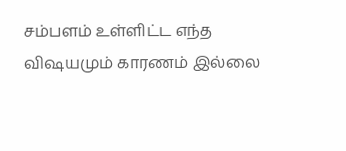சம்பளம் உள்ளிட்ட எந்த விஷயமும் காரணம் இல்லை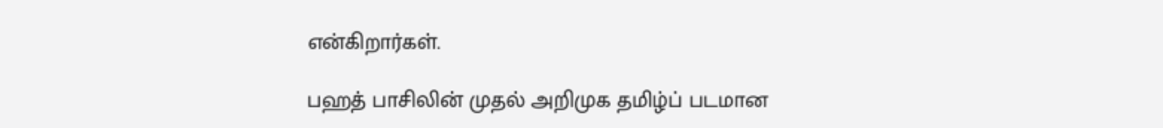என்கிறார்கள்.

பஹத் பாசிலின் முதல் அறிமுக தமிழ்ப் படமான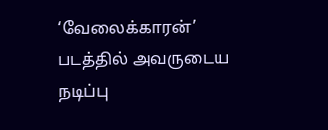‘வேலைக்காரன்’ படத்தில் அவருடைய நடிப்பு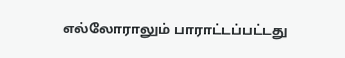எல்லோராலும் பாராட்டப்பட்டது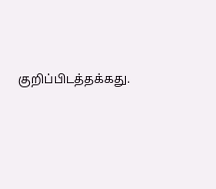குறிப்பிடத்தக்கது.